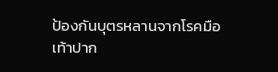ป้องกันบุตรหลานจากโรคมือเท้าปาก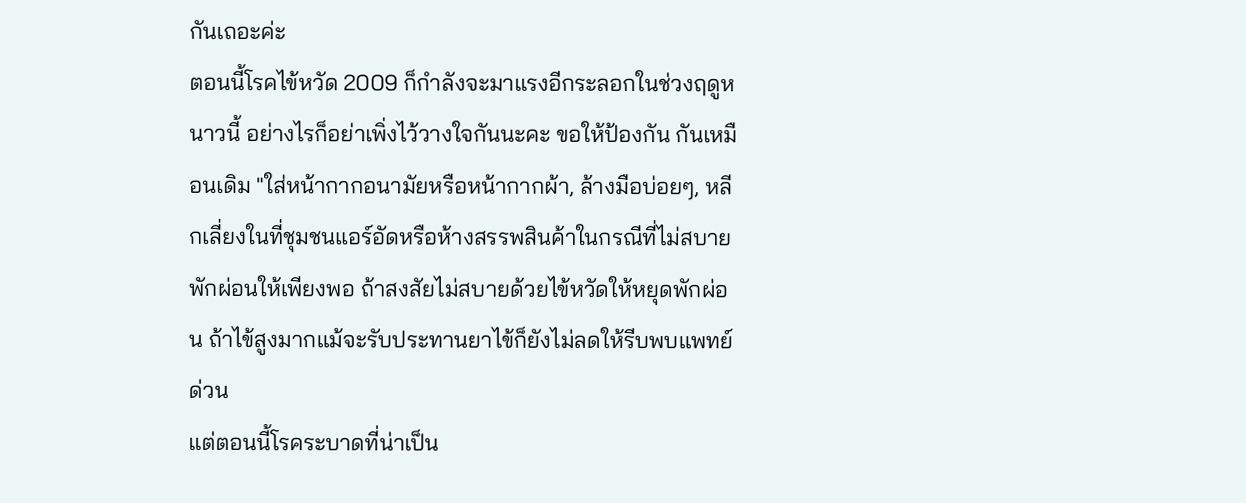กันเถอะค่ะ
ตอนนี้โรคไข้หวัด 2009 ก็กำลังจะมาแรงอีกระลอกในช่วงฤดูหนาวนี้ อย่างไรก็อย่าเพิ่งไว้วางใจกันนะคะ ขอให้ป้องกัน กันเหมือนเดิม "ใส่หน้ากากอนามัยหรือหน้ากากผ้า, ล้างมือบ่อยๆ, หลีกเลี่ยงในที่ชุมชนแอร์อัดหรือห้างสรรพสินค้าในกรณีที่ไม่สบาย พักผ่อนให้เพียงพอ ถ้าสงสัยไม่สบายด้วยไข้หวัดให้หยุดพักผ่อน ถ้าไข้สูงมากแม้จะรับประทานยาไข้ก็ยังไม่ลดให้รีบพบแพทย์ด่วน
แต่ตอนนี้โรคระบาดที่น่าเป็น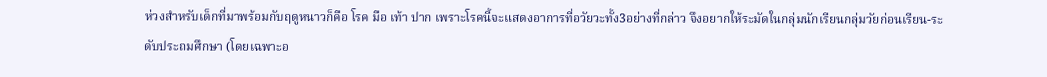ห่วงสำหรับเด็กที่มาพร้อมกับฤดูหนาวก็คือ โรค มือ เท้า ปาก เพราะโรคนี้จะแสดงอาการที่อวัยวะทั้ง3อย่างที่กล่าว จึงอยากให้ระมัดในกลุ่มนักเรียนกลุ่มวัยก่อนเรียน-ระดับประถมศึกษา (โดยเฉพาะอ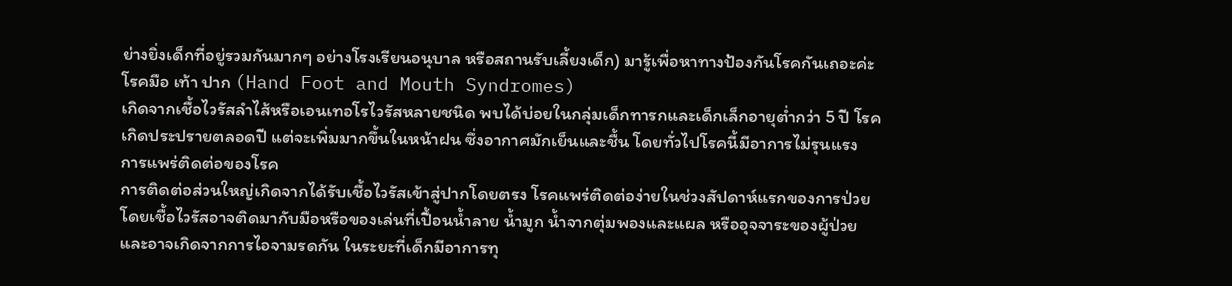ย่างยิ่งเด็กที่อยู่รวมกันมากๆ อย่างโรงเรียนอนุบาล หรือสถานรับเลี้ยงเด็ก) มารู้เพื่อหาทางป้องกันโรคกันเถอะค่ะ
โรคมือ เท้า ปาก (Hand Foot and Mouth Syndromes)
เกิดจากเชื้อไวรัสลำไส้หรือเอนเทอโรไวรัสหลายชนิด พบได้บ่อยในกลุ่มเด็กทารกและเด็กเล็กอายุต่ำกว่า 5 ปี โรคเกิดประปรายตลอดปี แต่จะเพิ่มมากขึ้นในหน้าฝน ซึ่งอากาศมักเย็นและชื้น โดยทั่วไปโรคนี้มีอาการไม่รุนแรง
การแพร่ติดต่อของโรค
การติดต่อส่วนใหญ่เกิดจากได้รับเชื้อไวรัสเข้าสู่ปากโดยตรง โรคแพร่ติดต่อง่ายในช่วงสัปดาห์แรกของการป่วย โดยเชื้อไวรัสอาจติดมากับมือหรือของเล่นที่เปื้อนน้ำลาย น้ำมูก น้ำจากตุ่มพองและแผล หรืออุจจาระของผู้ป่วย และอาจเกิดจากการไอจามรดกัน ในระยะที่เด็กมีอาการทุ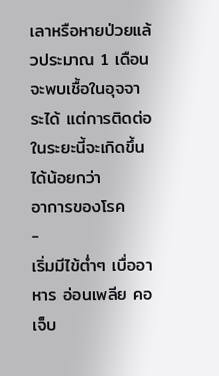เลาหรือหายป่วยแล้วประมาณ 1 เดือน จะพบเชื้อในอุจจาระได้ แต่การติดต่อในระยะนี้จะเกิดขึ้นได้น้อยกว่า
อาการของโรค
-
เริ่มมีไข้ต่ำๆ เบื่ออาหาร อ่อนเพลีย คอเจ็บ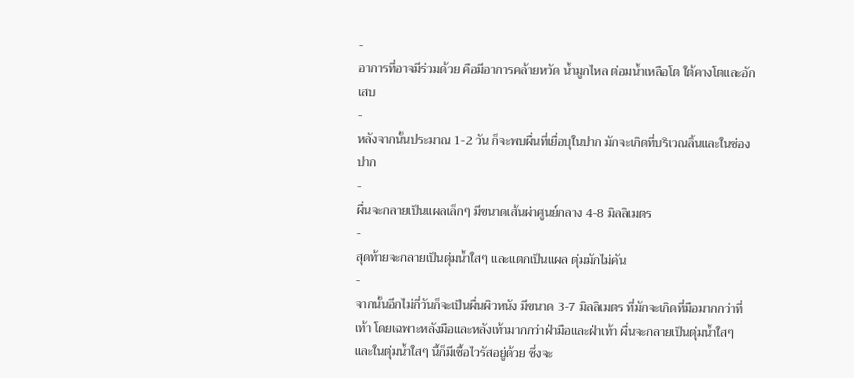-
อาการที่อาจมีร่วมด้วย คือมีอาการคล้ายหวัด น้ำมูกไหล ต่อมน้ำเหลือโต ใต้คางโตและอักเสบ
-
หลังจากนั้นประมาณ 1-2 วัน ก็จะพบผื่นที่เยื่อบุในปาก มักจะเกิดที่บริเวณลิ้นและในช่องปาก
-
ผื่นจะกลายเป็นแผลเล็กๆ มีขนาดเส้นผ่าศูนย์กลาง 4-8 มิลลิเมตร
-
สุดท้ายจะกลายเป็นตุ่มน้ำใสๆ และแตกเป็นแผล ตุ่มมักไม่คัน
-
จากนั้นอีกไม่กี่วันก็จะเป็นผื่นผิวหนัง มีขนาด 3-7 มิลลิเมตร ที่มักจะเกิดที่มือมากกว่าที่เท้า โดยเฉพาะหลังมือและหลังเท้ามากกว่าฝ่ามือและฝ่าเท้า ผื่นจะกลายเป็นตุ่มน้ำใสๆ และในตุ่มน้ำใสๆ นี้ก็มีเชื้อไวรัสอยู่ด้วย ซึ่งจะ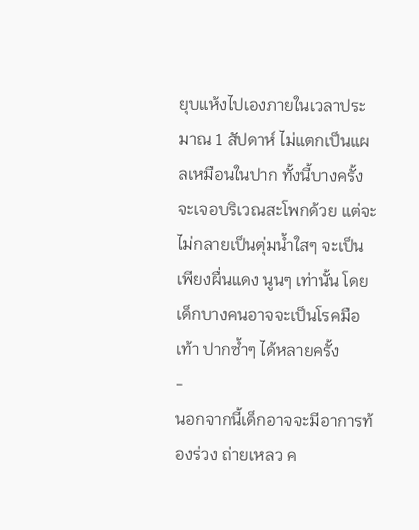ยุบแห้งไปเองภายในเวลาประมาณ 1 สัปดาห์ ไม่แตกเป็นแผลเหมือนในปาก ทั้งนี้บางครั้งจะเจอบริเวณสะโพกด้วย แต่จะไม่กลายเป็นตุ่มน้ำใสๆ จะเป็นเพียงผื่นแดง นูนๆ เท่านั้น โดยเด็กบางคนอาจจะเป็นโรคมือ เท้า ปากซ้ำๆ ได้หลายครั้ง
-
นอกจากนี้เด็กอาจจะมีอาการท้องร่วง ถ่ายเหลว ค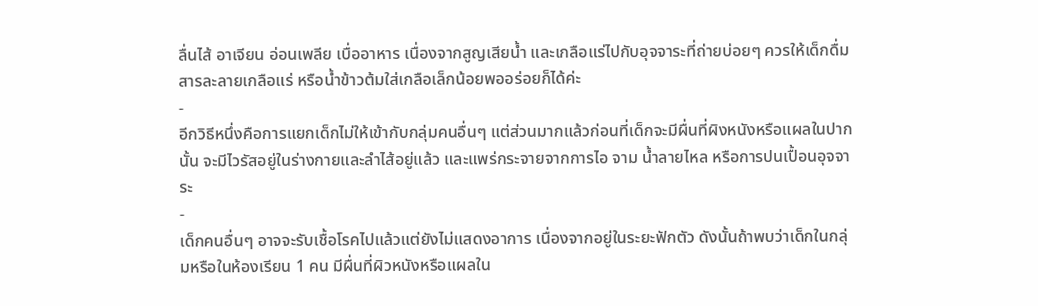ลื่นไส้ อาเจียน อ่อนเพลีย เบื่ออาหาร เนื่องจากสูญเสียน้ำ และเกลือแร่ไปกับอุจจาระที่ถ่ายบ่อยๆ ควรให้เด็กดื่มสารละลายเกลือแร่ หรือน้ำข้าวต้มใส่เกลือเล็กน้อยพออร่อยก็ได้ค่ะ
-
อีกวิธีหนึ่งคือการแยกเด็กไม่ให้เข้ากับกลุ่มคนอื่นๆ แต่ส่วนมากแล้วก่อนที่เด็กจะมีผื่นที่ผิงหนังหรือแผลในปากนั้น จะมีไวรัสอยู่ในร่างกายและลำไส้อยู่แล้ว และแพร่กระจายจากการไอ จาม น้ำลายไหล หรือการปนเปื้อนอุจจาระ
-
เด็กคนอื่นๆ อาจจะรับเชื้อโรคไปแล้วแต่ยังไม่แสดงอาการ เนื่องจากอยู่ในระยะฟักตัว ดังนั้นถ้าพบว่าเด็กในกลุ่มหรือในห้องเรียน 1 คน มีผื่นที่ผิวหนังหรือแผลใน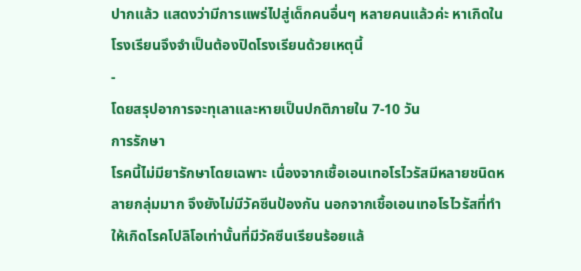ปากแล้ว แสดงว่ามีการแพร่ไปสู่เด็กคนอื่นๆ หลายคนแล้วค่ะ หาเกิดในโรงเรียนจึงจำเป็นต้องปิดโรงเรียนด้วยเหตุนี้
-
โดยสรุปอาการจะทุเลาและหายเป็นปกติภายใน 7-10 วัน
การรักษา
โรคนี้ไม่มียารักษาโดยเฉพาะ เนื่องจากเชื้อเอนเทอโรไวรัสมีหลายชนิดหลายกลุ่มมาก จึงยังไม่มีวัคซีนป้องกัน นอกจากเชื้อเอนเทอโรไวรัสที่ทำให้เกิดโรคโปลิโอเท่านั้นที่มีวัคซีนเรียนร้อยแล้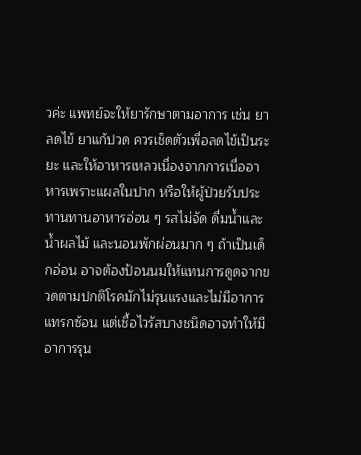วค่ะ แพทย์จะให้ยารักษาตามอาการ เช่น ยาลดไข้ ยาแก้ปวด ควรเช็ดตัวเพื่อลดไข้เป็นระยะ และให้อาหารเหลวเนื่องจากการเบื่ออาหารเพราะแผลในปาก หรือให้ผู้ป่วยรับประทานทานอาหารอ่อน ๆ รสไม่จัด ดื่มน้ำและน้ำผลไม้ และนอนพักผ่อนมาก ๆ ถ้าเป็นเด็กอ่อน อาจต้องป้อนนมให้แทนการดูดจากขวดตามปกติโรคมักไม่รุนแรงและไม่มีอาการแทรกซ้อน แต่เชื้อไวรัสบางชนิดอาจทำให้มีอาการรุน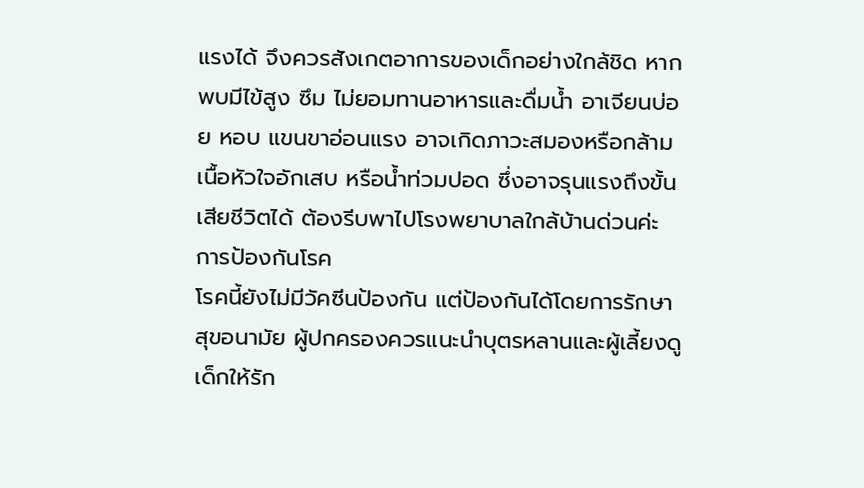แรงได้ จึงควรสังเกตอาการของเด็กอย่างใกล้ชิด หากพบมีไข้สูง ซึม ไม่ยอมทานอาหารและดื่มน้ำ อาเจียนบ่อย หอบ แขนขาอ่อนแรง อาจเกิดภาวะสมองหรือกล้ามเนื้อหัวใจอักเสบ หรือน้ำท่วมปอด ซึ่งอาจรุนแรงถึงขั้นเสียชีวิตได้ ต้องรีบพาไปโรงพยาบาลใกล้บ้านด่วนค่ะ
การป้องกันโรค
โรคนี้ยังไม่มีวัคซีนป้องกัน แต่ป้องกันได้โดยการรักษาสุขอนามัย ผู้ปกครองควรแนะนำบุตรหลานและผู้เลี้ยงดูเด็กให้รัก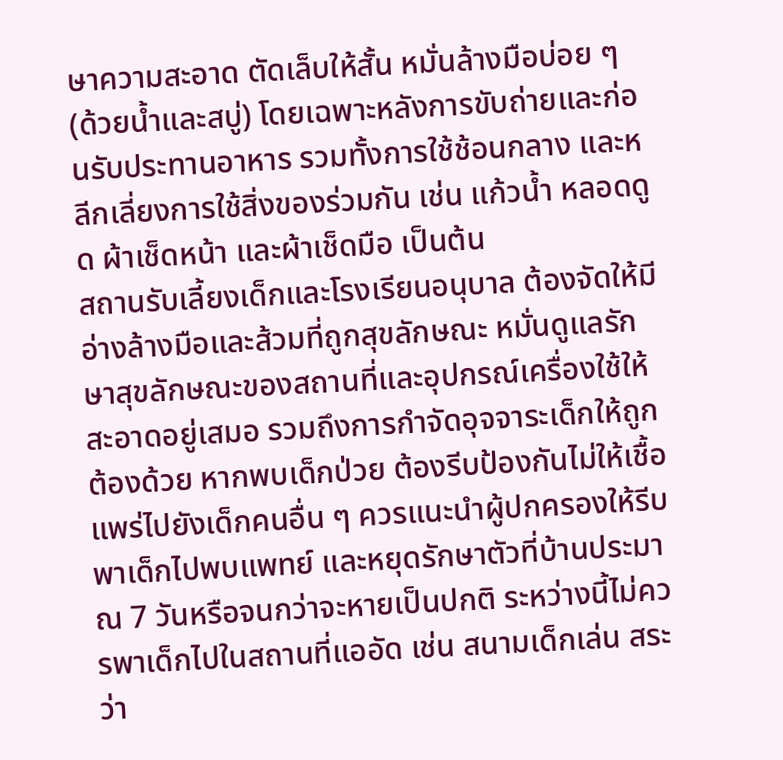ษาความสะอาด ตัดเล็บให้สั้น หมั่นล้างมือบ่อย ๆ (ด้วยน้ำและสบู่) โดยเฉพาะหลังการขับถ่ายและก่อนรับประทานอาหาร รวมทั้งการใช้ช้อนกลาง และหลีกเลี่ยงการใช้สิ่งของร่วมกัน เช่น แก้วน้ำ หลอดดูด ผ้าเช็ดหน้า และผ้าเช็ดมือ เป็นต้น
สถานรับเลี้ยงเด็กและโรงเรียนอนุบาล ต้องจัดให้มีอ่างล้างมือและส้วมที่ถูกสุขลักษณะ หมั่นดูแลรักษาสุขลักษณะของสถานที่และอุปกรณ์เครื่องใช้ให้สะอาดอยู่เสมอ รวมถึงการกำจัดอุจจาระเด็กให้ถูกต้องด้วย หากพบเด็กป่วย ต้องรีบป้องกันไม่ให้เชื้อแพร่ไปยังเด็กคนอื่น ๆ ควรแนะนำผู้ปกครองให้รีบพาเด็กไปพบแพทย์ และหยุดรักษาตัวที่บ้านประมาณ 7 วันหรือจนกว่าจะหายเป็นปกติ ระหว่างนี้ไม่ควรพาเด็กไปในสถานที่แออัด เช่น สนามเด็กเล่น สระว่า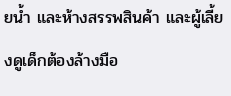ยน้ำ และห้างสรรพสินค้า และผู้เลี้ยงดูเด็กต้องล้างมือ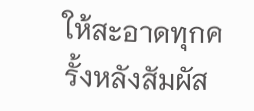ให้สะอาดทุกครั้งหลังสัมผัส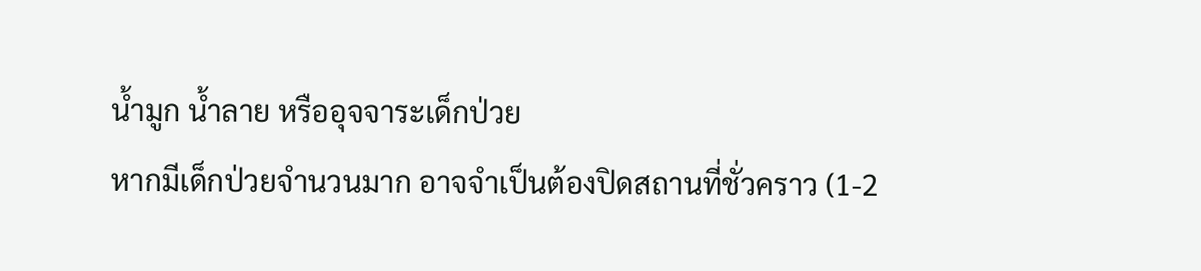น้ำมูก น้ำลาย หรืออุจจาระเด็กป่วย
หากมีเด็กป่วยจำนวนมาก อาจจำเป็นต้องปิดสถานที่ชั่วคราว (1-2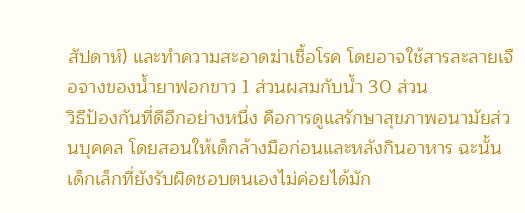สัปดาห์) และทำความสะอาดฆ่าเชื้อโรค โดยอาจใช้สารละลายเจือจางของน้ำยาฟอกขาว 1 ส่วนผสมกับน้ำ 30 ส่วน
วิธีป้องกันที่ดีอีกอย่างหนึ่ง คือการดูแลรักษาสุขภาพอนามัยส่วนบุคคล โดยสอนให้เด็กล้างมือก่อนและหลังกินอาหาร ฉะนั้นเด็กเล็กที่ยังรับผิดชอบตนเองไม่ค่อยได้มัก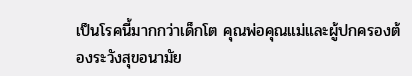เป็นโรคนี้มากกว่าเด็กโต คุณพ่อคุณแม่และผู้ปกครองต้องระวังสุขอนามัย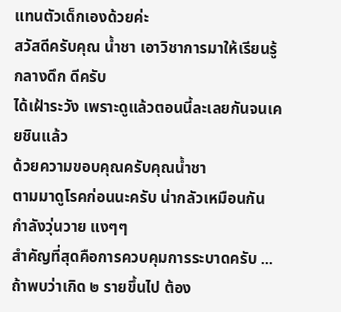แทนตัวเด็กเองด้วยค่ะ
สวัสดีครับคุณ น้ำชา เอาวิชาการมาให้เรียนรู้ กลางดึก ดีครับ
ได้เฝ้าระวัง เพราะดูแล้วตอนนี้ละเลยกันจนเคยชินแล้ว
ด้วยความขอบคุณครับคุณน้ำชา
ตามมาดูโรคก่อนนะครับ น่ากลัวเหมือนกัน กำลังวุ่นวาย แงๆๆ
สำคัญที่สุดคือการควบคุมการระบาดครับ ...ถ้าพบว่าเกิด ๒ รายขึ้นไป ต้อง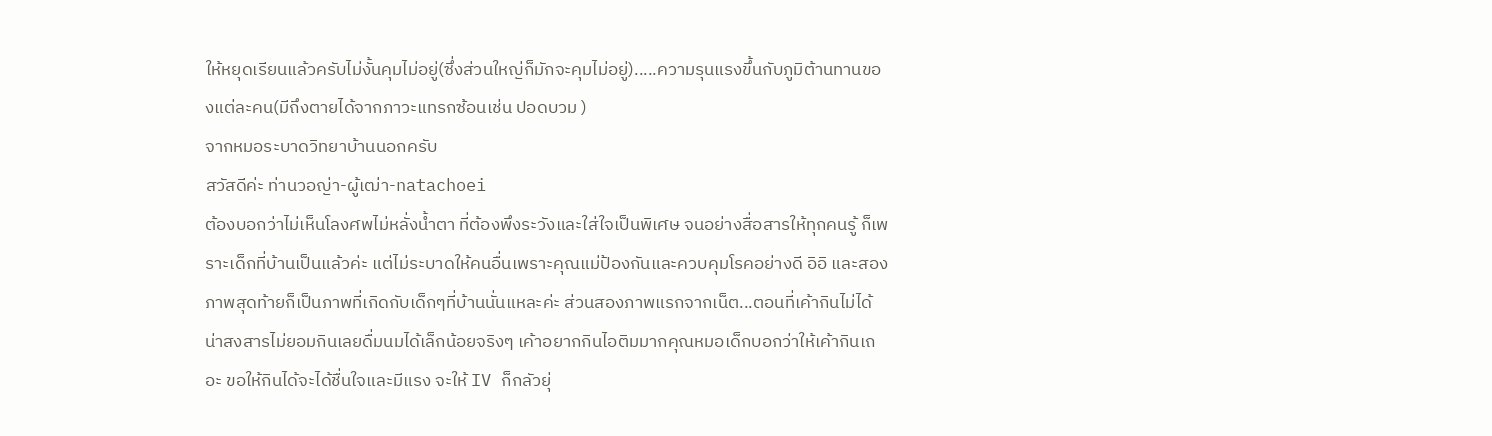ให้หยุดเรียนแล้วครับไม่งั้นคุมไม่อยู่(ซึ่งส่วนใหญ่ก็มักจะคุมไม่อยู่).....ความรุนแรงขึ้นกับภูมิต้านทานของแต่ละคน(มีถึงตายได้จากภาวะแทรกซ้อนเช่น ปอดบวม )
จากหมอระบาดวิทยาบ้านนอกครับ
สวัสดีค่ะ ท่านวอญ่า-ผู้เฒ่า-natachoei
ต้องบอกว่าไม่เห็นโลงศพไม่หลั่งน้ำตา ที่ต้องพึงระวังและใส่ใจเป็นพิเศษ จนอย่างสื่อสารให้ทุกคนรู้ ก็เพราะเด็กที่บ้านเป็นแล้วค่ะ แต่ไม่ระบาดให้คนอื่นเพราะคุณแม่ป้องกันและควบคุมโรคอย่างดี อิอิ และสองภาพสุดท้ายก็เป็นภาพที่เกิดกับเด็กๆที่บ้านนั่นแหละค่ะ ส่วนสองภาพแรกจากเน็ต...ตอนที่เค้ากินไม่ได้น่าสงสารไม่ยอมกินเลยดื่มนมได้เล็กน้อยจริงๆ เค้าอยากกินไอติมมากคุณหมอเด็กบอกว่าให้เค้ากินเถอะ ขอให้กินได้จะได้ชื่นใจและมีแรง จะให้ IV ก็กลัวยุ่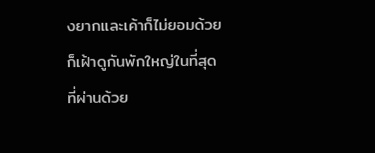งยากและเค้าก็ไม่ยอมด้วยก็เฝ้าดูกันพักใหญ่ในที่สุดที่ผ่านด้วย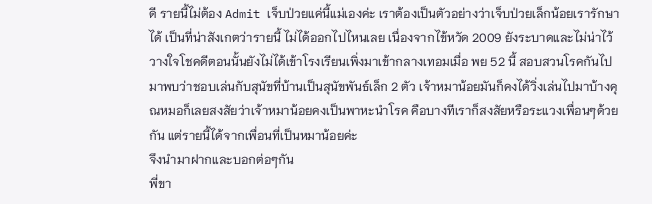ดี รายนี้ไม่ต้อง Admit เจ็บป่วยแค่นี้แม่เองค่ะ เราต้องเป็นตัวอย่างว่าเจ็บป่วยเล็กน้อยเรารักษาได้ เป็นที่น่าสังเกตว่ารายนี้ ไม่ได้ออกไปไหนเลย เนื่องจากไข้หวัด 2009 ยังระบาดและไม่น่าไว้วางใจโชคดีตอนนั้นยังไม่ได้เข้าโรงเรียนเพิ่งมาเข้ากลางเทอมเมื่อ พย 52 นี้ สอบสวนโรคกันไปมาพบว่าชอบเล่นกับสุนัขที่บ้านเป็นสุนัขพันธ์เล็ก 2 ตัว เจ้าหมาน้อยมันก็คงได้วิ่งเล่นไปมาบ้างคุณหมอก็เลยสงสัยว่าเจ้าหมาน้อยคงเป็นพาหะนำโรค คือบางทีเราก็สงสัยหรือระแวงเพื่อนๆด้วยกัน แต่รายนี้ได้จากเพื่อนที่เป็นหมาน้อยค่ะ
จึงนำมาฝากและบอกต่อๆกัน
พี่ขา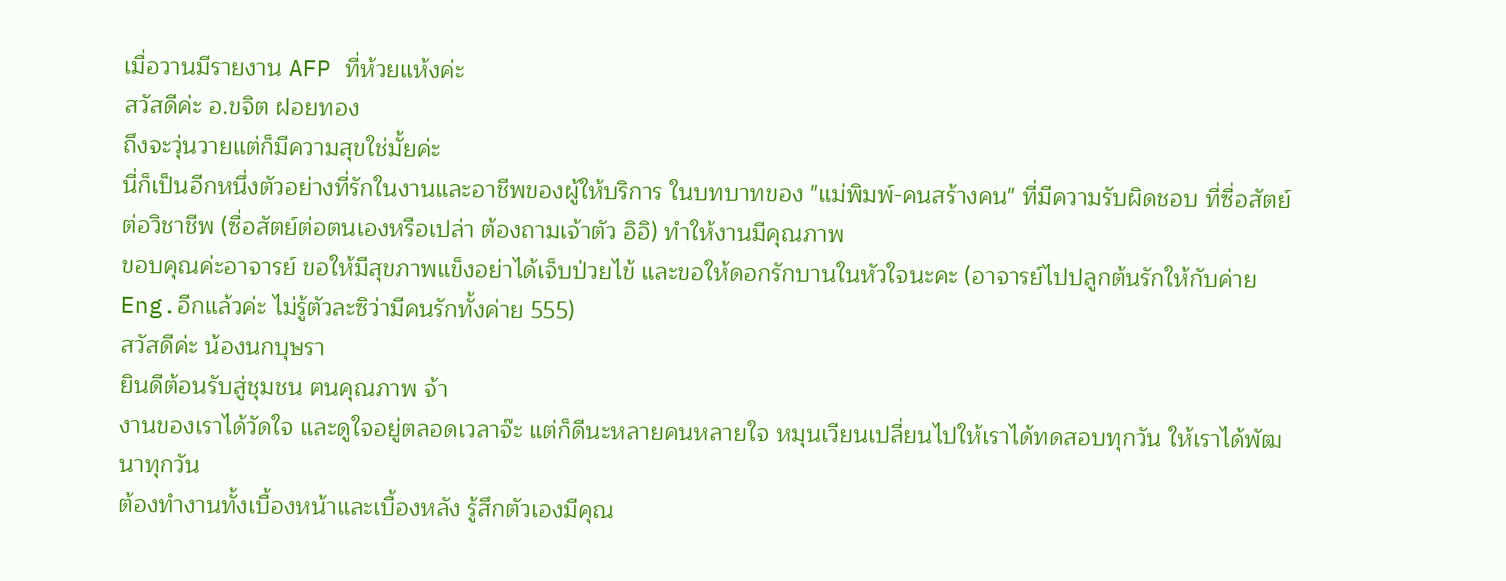เมื่อวานมีรายงาน AFP ที่ห้วยแห้งค่ะ
สวัสดีค่ะ อ.ขจิต ฝอยทอง
ถึงจะวุ่นวายแต่ก็มีความสุขใช่มั้ยค่ะ
นี่ก็เป็นอีกหนึ่งตัวอย่างที่รักในงานและอาชีพของผู้ให้บริการ ในบทบาทของ "แม่พิมพ์-คนสร้างคน" ที่มีความรับผิดชอบ ที่ซื่อสัตย์ต่อวิชาชีพ (ซื่อสัตย์ต่อตนเองหรือเปล่า ต้องถามเจ้าตัว อิอิ) ทำให้งานมีคุณภาพ
ขอบคุณค่ะอาจารย์ ขอให้มีสุขภาพแข็งอย่าได้เจ็บป่วยไข้ และขอให้ดอกรักบานในหัวใจนะคะ (อาจารย์ไปปลูกต้นรักให้กับค่าย Eng.อีกแล้วค่ะ ไม่รู้ตัวละซิว่ามีคนรักทั้งค่าย 555)
สวัสดีค่ะ น้องนกบุษรา
ยินดีต้อนรับสู่ชุมชน ฅนคุณภาพ จ้า
งานของเราได้วัดใจ และดูใจอยู่ตลอดเวลาจ๊ะ แต่ก็ดีนะหลายคนหลายใจ หมุนเวียนเปลี่ยนไปให้เราได้ทดสอบทุกวัน ให้เราได้พัฒนาทุกวัน
ต้องทำงานทั้งเบื้องหน้าและเบื้องหลัง รู้สึกตัวเองมีคุณ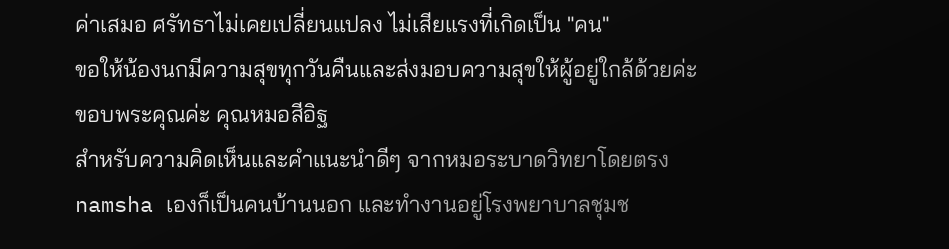ค่าเสมอ ศรัทธาไม่เคยเปลี่ยนแปลง ไม่เสียแรงที่เกิดเป็น "คน"
ขอให้น้องนกมีความสุขทุกวันคืนและส่งมอบความสุขให้ผู้อยู่ใกล้ด้วยค่ะ
ขอบพระคุณค่ะ คุณหมอสีอิฐ
สำหรับความคิดเห็นและคำแนะนำดีๆ จากหมอระบาดวิทยาโดยตรง
namsha เองก็เป็นคนบ้านนอก และทำงานอยู่โรงพยาบาลชุมช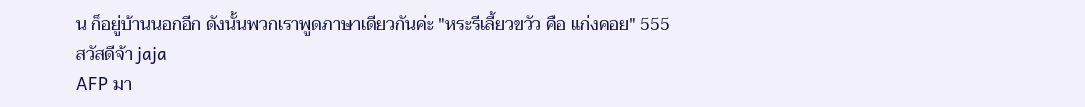น ก็อยู่บ้านนอกอีก ดังนั้นพวกเราพูดภาษาเดียวกันค่ะ "หระรีเลี้ยวขวัว คือ แก่งคอย" 555
สวัสดีจ้า jaja
AFP มา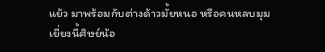แย้ว มาพร้อมกับต่างด้าวมั้ยหนอ หรือคนหลบมุม เยี่ยงนี้ศิษย์น้อ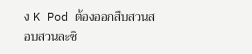ง K Pod ต้องออกสืบสวนสอบสวนละซิ